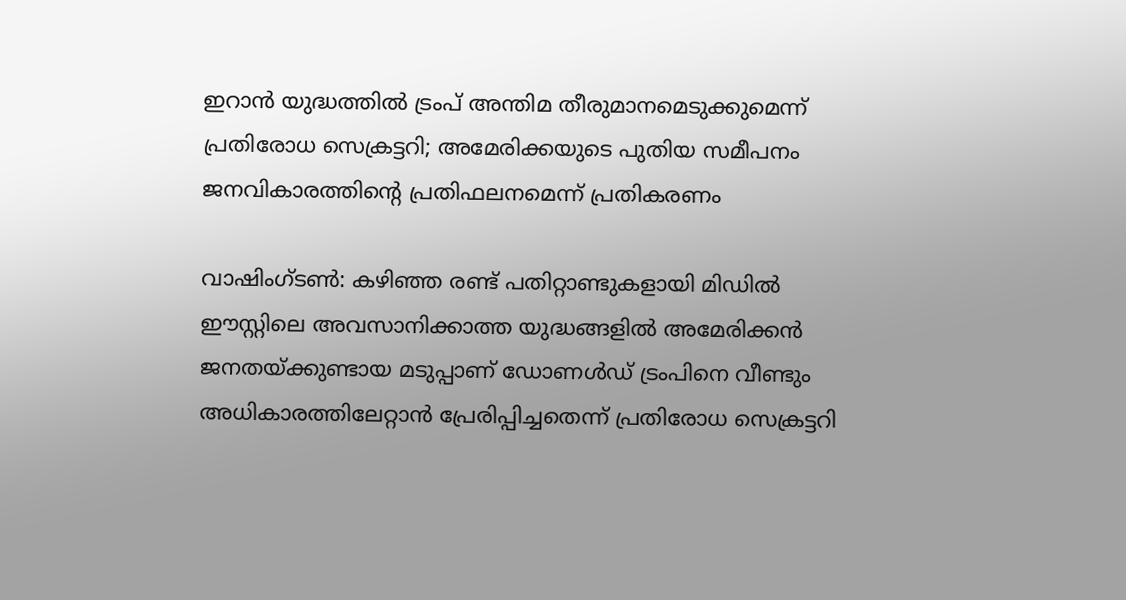ഇറാൻ യുദ്ധത്തിൽ ട്രംപ് അന്തിമ തീരുമാനമെടുക്കുമെന്ന് പ്രതിരോധ സെക്രട്ടറി; അമേരിക്കയുടെ പുതിയ സമീപനം ജനവികാരത്തിന്റെ പ്രതിഫലനമെന്ന് പ്രതികരണം

വാഷിംഗ്ടൺ: കഴിഞ്ഞ രണ്ട് പതിറ്റാണ്ടുകളായി മിഡിൽ ഈസ്റ്റിലെ അവസാനിക്കാത്ത യുദ്ധങ്ങളിൽ അമേരിക്കൻ ജനതയ്ക്കുണ്ടായ മടുപ്പാണ് ഡോണൾഡ് ട്രംപിനെ വീണ്ടും അധികാരത്തിലേറ്റാൻ പ്രേരിപ്പിച്ചതെന്ന് പ്രതിരോധ സെക്രട്ടറി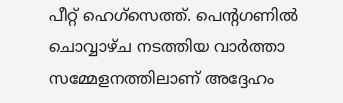പീറ്റ് ഹെഗ്‌സെത്ത്. പെന്റഗണിൽ ചൊവ്വാഴ്ച നടത്തിയ വാർത്താ സമ്മേളനത്തിലാണ് അദ്ദേഹം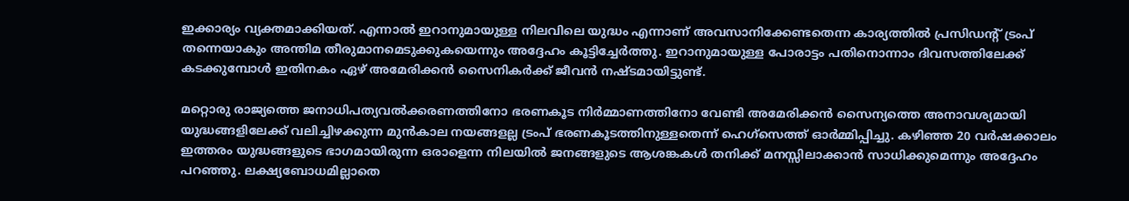ഇക്കാര്യം വ്യക്തമാക്കിയത്. എന്നാൽ ഇറാനുമായുള്ള നിലവിലെ യുദ്ധം എന്നാണ് അവസാനിക്കേണ്ടതെന്ന കാര്യത്തിൽ പ്രസിഡന്റ് ട്രംപ് തന്നെയാകും അന്തിമ തീരുമാനമെടുക്കുകയെന്നും അദ്ദേഹം കൂട്ടിച്ചേർത്തു. ഇറാനുമായുള്ള പോരാട്ടം പതിനൊന്നാം ദിവസത്തിലേക്ക് കടക്കുമ്പോൾ ഇതിനകം ഏഴ് അമേരിക്കൻ സൈനികർക്ക് ജീവൻ നഷ്ടമായിട്ടുണ്ട്.

മറ്റൊരു രാജ്യത്തെ ജനാധിപത്യവൽക്കരണത്തിനോ ഭരണകൂട നിർമ്മാണത്തിനോ വേണ്ടി അമേരിക്കൻ സൈന്യത്തെ അനാവശ്യമായി യുദ്ധങ്ങളിലേക്ക് വലിച്ചിഴക്കുന്ന മുൻകാല നയങ്ങളല്ല ട്രംപ് ഭരണകൂടത്തിനുള്ളതെന്ന് ഹെഗ്‌സെത്ത് ഓർമ്മിപ്പിച്ചു. കഴിഞ്ഞ 20 വർഷക്കാലം ഇത്തരം യുദ്ധങ്ങളുടെ ഭാഗമായിരുന്ന ഒരാളെന്ന നിലയിൽ ജനങ്ങളുടെ ആശങ്കകൾ തനിക്ക് മനസ്സിലാക്കാൻ സാധിക്കുമെന്നും അദ്ദേഹം പറഞ്ഞു. ലക്ഷ്യബോധമില്ലാതെ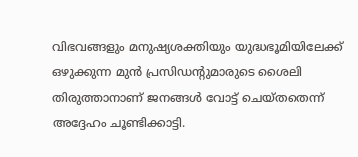വിഭവങ്ങളും മനുഷ്യശക്തിയും യുദ്ധഭൂമിയിലേക്ക് ഒഴുക്കുന്ന മുൻ പ്രസിഡന്റുമാരുടെ ശൈലി തിരുത്താനാണ് ജനങ്ങൾ വോട്ട് ചെയ്തതെന്ന് അദ്ദേഹം ചൂണ്ടിക്കാട്ടി.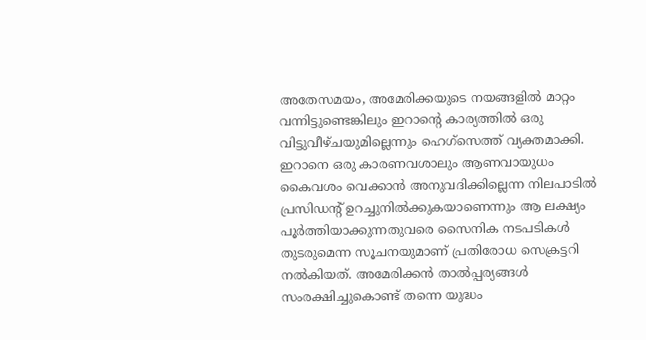അതേസമയം, അമേരിക്കയുടെ നയങ്ങളിൽ മാറ്റം വന്നിട്ടുണ്ടെങ്കിലും ഇറാന്റെ കാര്യത്തിൽ ഒരു വിട്ടുവീഴ്ചയുമില്ലെന്നും ഹെഗ്‌സെത്ത് വ്യക്തമാക്കി. ഇറാനെ ഒരു കാരണവശാലും ആണവായുധം കൈവശം വെക്കാൻ അനുവദിക്കില്ലെന്ന നിലപാടിൽ പ്രസിഡന്റ് ഉറച്ചുനിൽക്കുകയാണെന്നും ആ ലക്ഷ്യം പൂർത്തിയാക്കുന്നതുവരെ സൈനിക നടപടികൾ തുടരുമെന്ന സൂചനയുമാണ് പ്രതിരോധ സെക്രട്ടറി നൽകിയത്. അമേരിക്കൻ താൽപ്പര്യങ്ങൾ സംരക്ഷിച്ചുകൊണ്ട് തന്നെ യുദ്ധം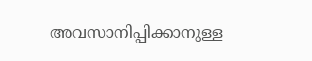അവസാനിപ്പിക്കാനുള്ള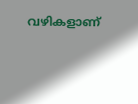വഴികളാണ്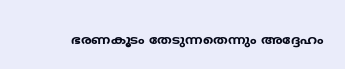ഭരണകൂടം തേടുന്നതെന്നും അദ്ദേഹം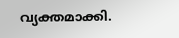വ്യക്തമാക്കി.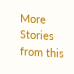More Stories from this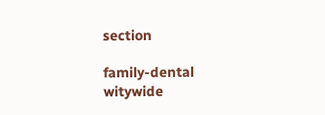section

family-dental
witywide